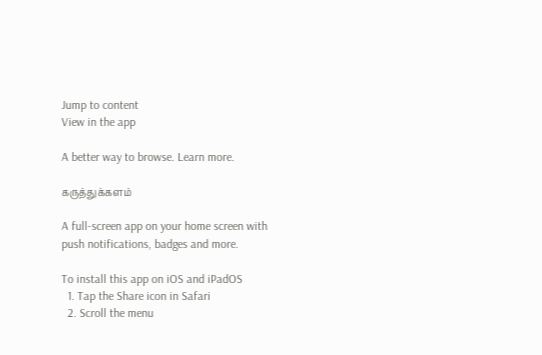Jump to content
View in the app

A better way to browse. Learn more.

கருத்துக்களம்

A full-screen app on your home screen with push notifications, badges and more.

To install this app on iOS and iPadOS
  1. Tap the Share icon in Safari
  2. Scroll the menu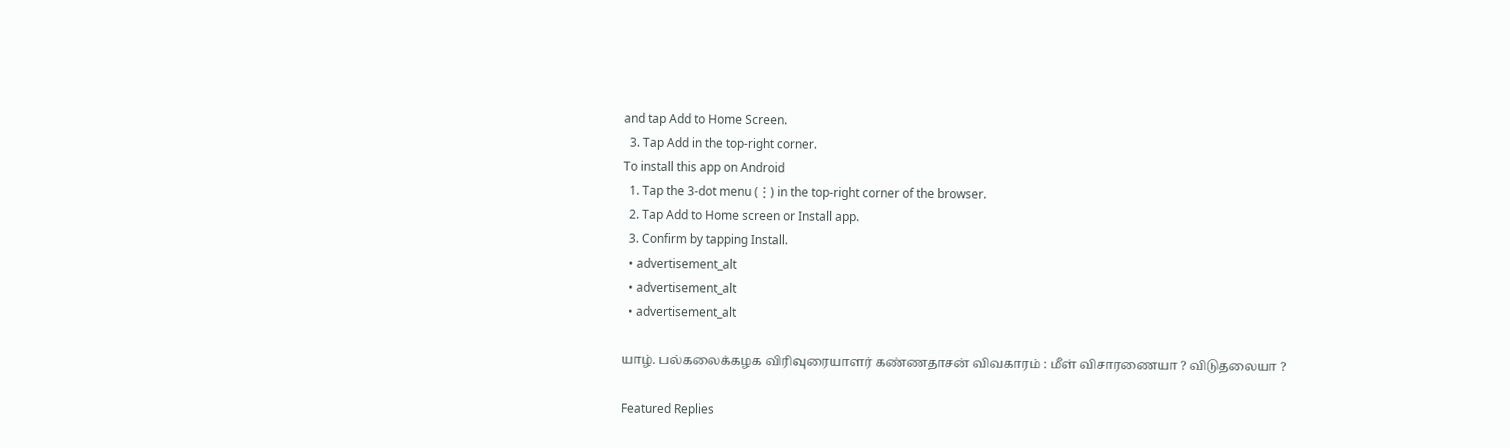and tap Add to Home Screen.
  3. Tap Add in the top-right corner.
To install this app on Android
  1. Tap the 3-dot menu (⋮) in the top-right corner of the browser.
  2. Tap Add to Home screen or Install app.
  3. Confirm by tapping Install.
  • advertisement_alt
  • advertisement_alt
  • advertisement_alt

யாழ். பல்கலைக்கழக விரிவுரையாளர் கண்ணதாசன் விவகாரம் : மீள் விசாரணையா ? விடுதலையா ?

Featured Replies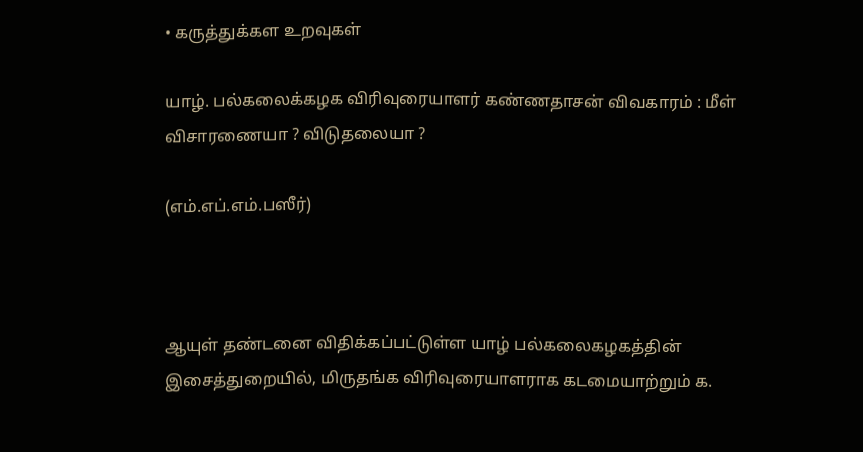• கருத்துக்கள உறவுகள்

யாழ். பல்கலைக்கழக விரிவுரையாளர் கண்ணதாசன் விவகாரம் : மீள் விசாரணையா ? விடுதலையா ?

(எம்.எப்.எம்.பஸீர்)



ஆயுள் தண்டனை விதிக்கப்பட்டுள்ள யாழ் பல்கலைகழகத்தின் இசைத்துறையில், மிருதங்க விரிவுரையாளராக கடமையாற்றும் க.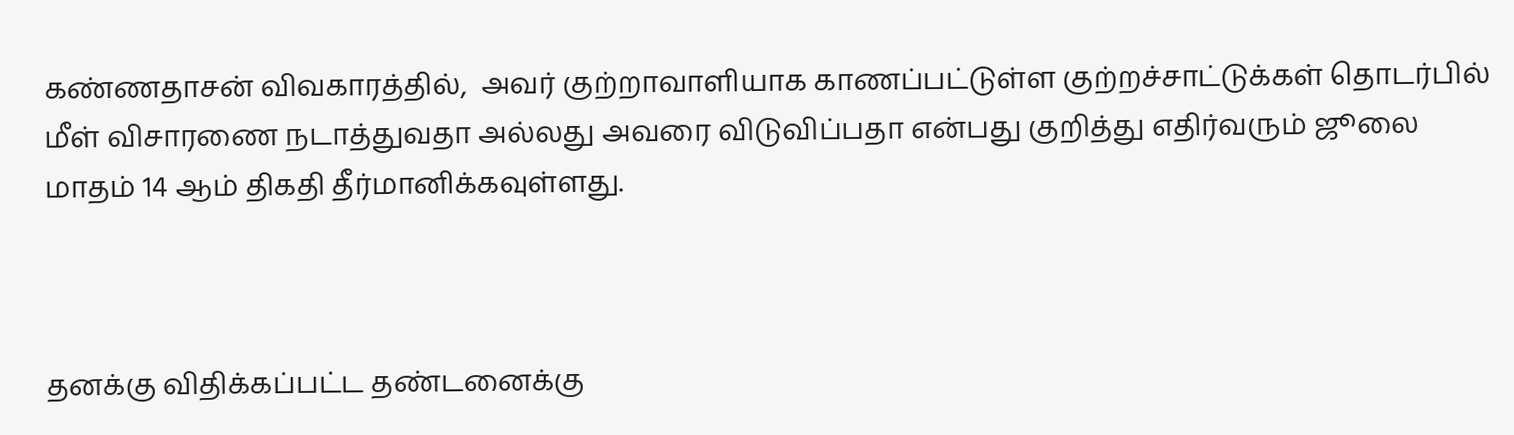கண்ணதாசன் விவகாரத்தில்,  அவர் குற்றாவாளியாக காணப்பட்டுள்ள குற்றச்சாட்டுக்கள் தொடர்பில் மீள் விசாரணை நடாத்துவதா அல்லது அவரை விடுவிப்பதா என்பது குறித்து எதிர்வரும் ஜூலை மாதம் 14 ஆம் திகதி தீர்மானிக்கவுள்ளது.



தனக்கு விதிக்கப்பட்ட தண்டனைக்கு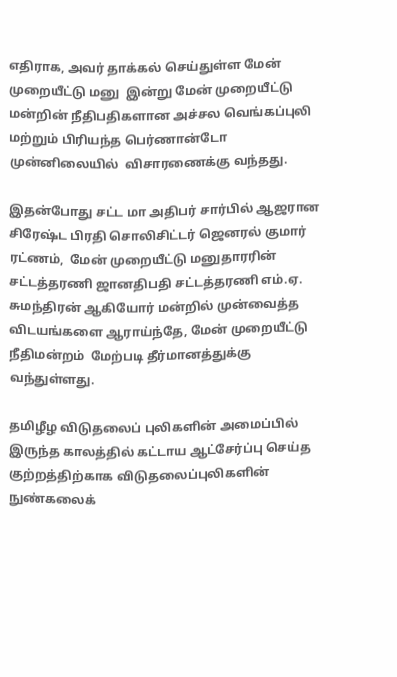எதிராக, அவர் தாக்கல் செய்துள்ள மேன் முறையீட்டு மனு  இன்று மேன் முறையீட்டு மன்றின் நீதிபதிகளான அச்சல வெங்கப்புலி மற்றும் பிரியந்த பெர்ணான்டோ முன்னிலையில்  விசாரணைக்கு வந்தது.

இதன்போது சட்ட மா அதிபர் சார்பில் ஆஜரான சிரேஷ்ட பிரதி சொலிசிட்டர் ஜெனரல் குமார் ரட்ணம்,  மேன் முறையீட்டு மனுதாரரின் சட்டத்தரணி ஜானதிபதி சட்டத்தரணி எம்.ஏ. சுமந்திரன் ஆகியோர் மன்றில் முன்வைத்த விடயங்களை ஆராய்ந்தே, மேன் முறையீட்டு நீதிமன்றம்  மேற்படி தீர்மானத்துக்கு வந்துள்ளது.

தமிழீழ விடுதலைப் புலிகளின் அமைப்பில் இருந்த காலத்தில் கட்டாய ஆட்சேர்ப்பு செய்த குற்றத்திற்காக விடுதலைப்புலிகளின் நுண்கலைக்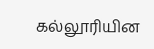கல்லூரியின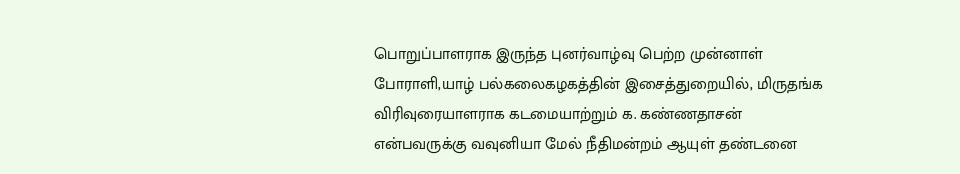பொறுப்பாளராக இருந்த புனர்வாழ்வு பெற்ற முன்னாள் போராளி,யாழ் பல்கலைகழகத்தின் இசைத்துறையில், மிருதங்க விரிவுரையாளராக கடமையாற்றும் க. கண்ணதாசன் என்பவருக்கு வவுனியா மேல் நீதிமன்றம் ஆயுள் தண்டனை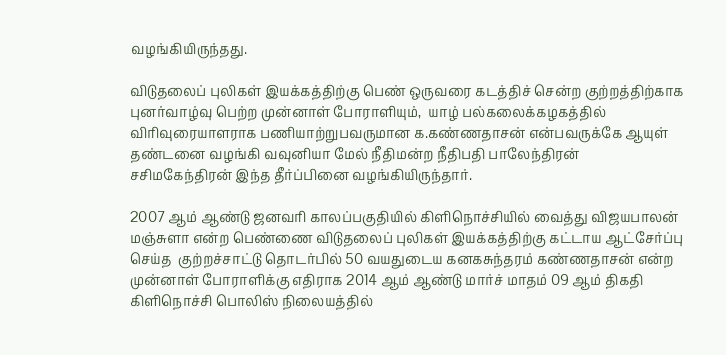வழங்கியிருந்தது.

விடுதலைப் புலிகள் இயக்கத்திற்கு பெண் ஒருவரை கடத்திச் சென்ற குற்றத்திற்காக புனர்வாழ்வு பெற்ற முன்னாள் போராளியும்,  யாழ் பல்கலைக்கழகத்தில் விரிவுரையாளராக பணியாற்றுபவருமான க.கண்ணதாசன் என்பவருக்கே ஆயுள் தண்டனை வழங்கி வவுனியா மேல் நீதிமன்ற நீதிபதி பாலேந்திரன் சசிமகேந்திரன் இந்த தீர்ப்பினை வழங்கியிருந்தார்.

2007 ஆம் ஆண்டு ஜனவரி காலப்பகுதியில் கிளிநொச்சியில் வைத்து விஜயபாலன் மஞ்சுளா என்ற பெண்ணை விடுதலைப் புலிகள் இயக்கத்திற்கு கட்டாய ஆட்சேர்ப்பு செய்த  குற்றச்சாட்டு தொடர்பில் 50 வயதுடைய கனகசுந்தரம் கண்ணதாசன் என்ற முன்னாள் போராளிக்கு எதிராக 2014 ஆம் ஆண்டு மார்ச் மாதம் 09 ஆம் திகதி கிளிநொச்சி பொலிஸ் நிலையத்தில்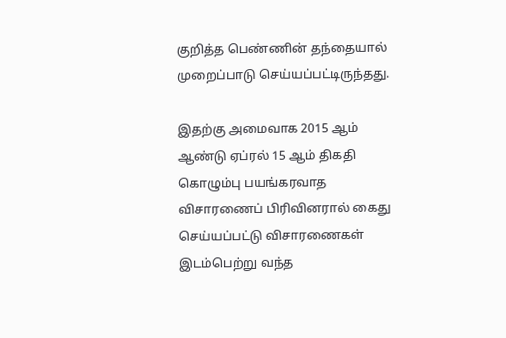குறித்த பெண்ணின் தந்தையால் முறைப்பாடு செய்யப்பட்டிருந்தது.

இதற்கு அமைவாக 2015 ஆம் ஆண்டு ஏப்ரல் 15 ஆம் திகதி கொழும்பு பயங்கரவாத விசாரணைப் பிரிவினரால் கைது செய்யப்பட்டு விசாரணைகள் இடம்பெற்று வந்த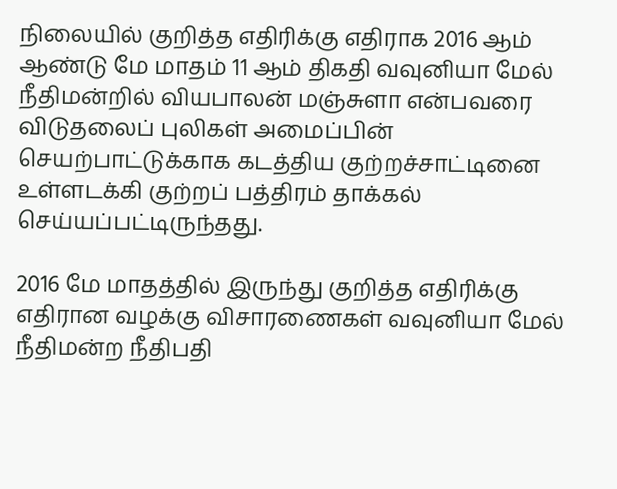நிலையில் குறித்த எதிரிக்கு எதிராக 2016 ஆம் ஆண்டு மே மாதம் 11 ஆம் திகதி வவுனியா மேல் நீதிமன்றில் வியபாலன் மஞ்சுளா என்பவரை விடுதலைப் புலிகள் அமைப்பின் செயற்பாட்டுக்காக கடத்திய குற்றச்சாட்டினை உள்ளடக்கி குற்றப் பத்திரம் தாக்கல் செய்யப்பட்டிருந்தது.

2016 மே மாதத்தில் இருந்து குறித்த எதிரிக்கு எதிரான வழக்கு விசாரணைகள் வவுனியா மேல் நீதிமன்ற நீதிபதி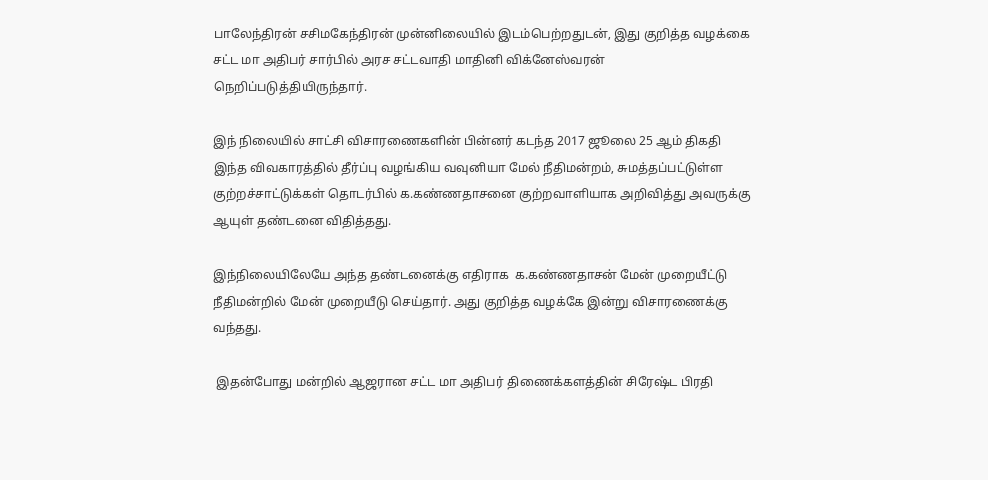பாலேந்திரன் சசிமகேந்திரன் முன்னிலையில் இடம்பெற்றதுடன், இது குறித்த வழக்கை சட்ட மா அதிபர் சார்பில் அரச சட்டவாதி மாதினி விக்னேஸ்வரன் நெறிப்படுத்தியிருந்தார்.

இந் நிலையில் சாட்சி விசாரணைகளின் பின்னர் கடந்த 2017 ஜூலை 25 ஆம் திகதி இந்த விவகாரத்தில் தீர்ப்பு வழங்கிய வவுனியா மேல் நீதிமன்றம், சுமத்தப்பட்டுள்ள குற்றச்சாட்டுக்கள் தொடர்பில் க.கண்ணதாசனை குற்றவாளியாக அறிவித்து அவருக்கு ஆயுள் தண்டனை விதித்தது.

இந்நிலையிலேயே அந்த தண்டனைக்கு எதிராக  க.கண்ணதாசன் மேன் முறையீட்டு நீதிமன்றில் மேன் முறையீடு செய்தார். அது குறித்த வழக்கே இன்று விசாரணைக்கு வந்தது.

 இதன்போது மன்றில் ஆஜரான சட்ட மா அதிபர் திணைக்களத்தின் சிரேஷ்ட பிரதி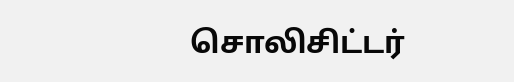சொலிசிட்டர்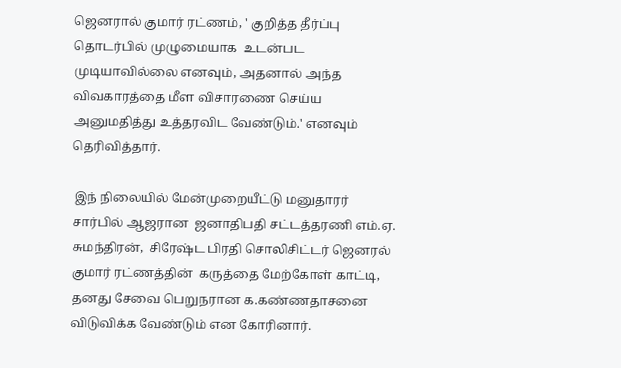ஜெனரால் குமார் ரட்ணம், ' குறித்த தீர்ப்பு தொடர்பில் முழுமையாக  உடன்பட முடியாவில்லை எனவும், அதனால் அந்த விவகாரத்தை மீள விசாரணை செய்ய அனுமதித்து உத்தரவிட வேண்டும்.' எனவும் தெரிவித்தார்.

 இந் நிலையில் மேன்முறையீட்டு மனுதாரர் சார்பில் ஆஜரான  ஜனாதிபதி சட்டத்தரணி எம்.ஏ. சுமந்திரன்,  சிரேஷ்ட பிரதி சொலிசிட்டர் ஜெனரல் குமார் ரட்ணத்தின்  கருத்தை மேற்கோள் காட்டி,  தனது சேவை பெறுநரான க.கண்ணதாசனை விடுவிக்க வேண்டும் என கோரினார்.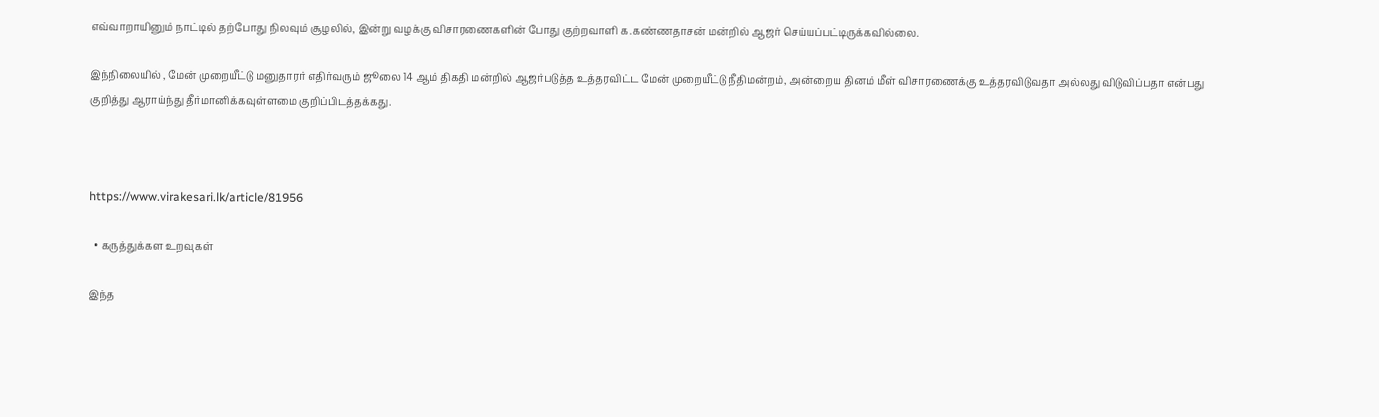எவ்வாறாயினும் நாட்டில் தற்போது நிலவும் சூழலில், இன்று வழக்கு விசாரணைகளின் போது குற்றவாளி க.கண்ணதாசன் மன்றில் ஆஜர் செய்யப்பட்டிருக்கவில்லை.

இந்நிலையில் , மேன் முறையீட்டு மனுதாரர் எதிர்வரும் ஜூலை 14 ஆம் திகதி மன்றில் ஆஜர்படுத்த உத்தரவிட்ட மேன் முறையீட்டு நீதிமன்றம், அன்றைய தினம் மீள் விசாரணைக்கு உத்தரவிடுவதா அல்லது விடுவிப்பதா என்பது குறித்து ஆராய்ந்து தீர்மானிக்கவுள்ளமை குறிப்பிடத்தக்கது.



https://www.virakesari.lk/article/81956

  • கருத்துக்கள உறவுகள்

இந்த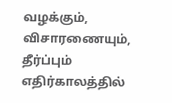வழக்கும், விசாரணையும், தீர்ப்பும் எதிர்காலத்தில்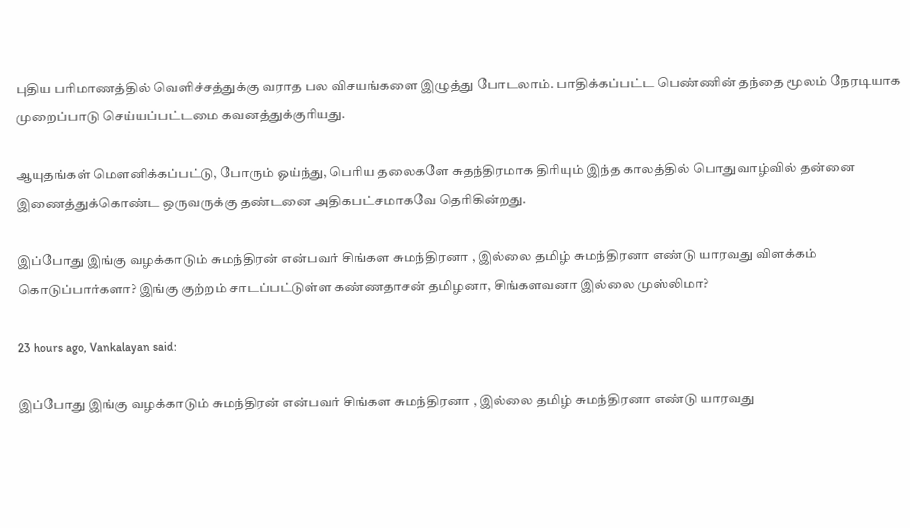புதிய பரிமாணத்தில் வெளிச்சத்துக்கு வராத பல விசயங்களை இழுத்து போடலாம். பாதிக்கப்பட்ட பெண்ணின் தந்தை மூலம் நேரடியாக முறைப்பாடு செய்யப்பட்டமை கவனத்துக்குரியது.

ஆயுதங்கள் மெளனிக்கப்பட்டு, போரும் ஓய்ந்து, பெரிய தலைகளே சுதந்திரமாக திரியும் இந்த காலத்தில் பொதுவாழ்வில் தன்னை இணைத்துக்கொண்ட ஒருவருக்கு தண்டனை அதிகபட்சமாகவே தெரிகின்றது.

இப்போது இங்கு வழக்காடும் சுமந்திரன் என்பவர் சிங்கள சுமந்திரனா , இல்லை தமிழ் சுமந்திரனா எண்டு யாரவது விளக்கம் கொடுப்பார்களா? இங்கு குற்றம் சாடப்பட்டுள்ள கண்ணதாசன் தமிழனா, சிங்களவனா இல்லை முஸ்லிமா?

23 hours ago, Vankalayan said:

இப்போது இங்கு வழக்காடும் சுமந்திரன் என்பவர் சிங்கள சுமந்திரனா , இல்லை தமிழ் சுமந்திரனா எண்டு யாரவது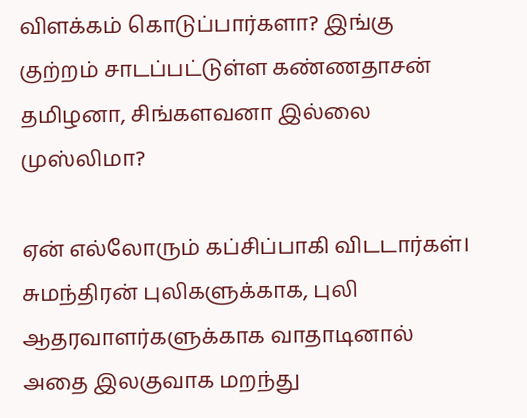விளக்கம் கொடுப்பார்களா? இங்கு குற்றம் சாடப்பட்டுள்ள கண்ணதாசன் தமிழனா, சிங்களவனா இல்லை முஸ்லிமா?

ஏன் எல்லோரும் கப்சிப்பாகி விடடார்கள்। சுமந்திரன் புலிகளுக்காக, புலி ஆதரவாளர்களுக்காக வாதாடினால் அதை இலகுவாக மறந்து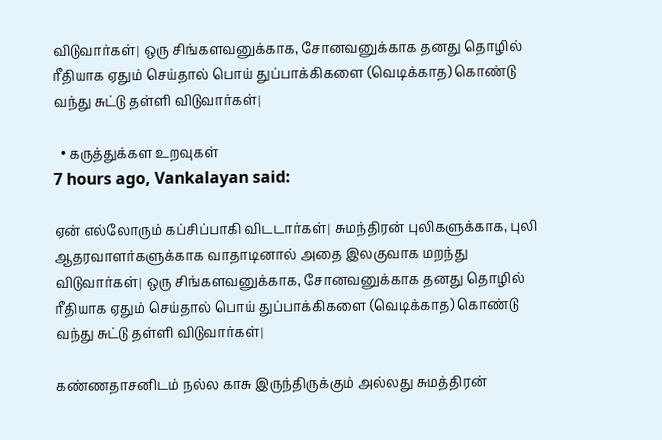விடுவார்கள்। ஒரு சிங்களவனுக்காக, சோனவனுக்காக தனது தொழில் ரீதியாக ஏதும் செய்தால் பொய் துப்பாக்கிகளை (வெடிக்காத) கொண்டு வந்து சுட்டு தள்ளி விடுவார்கள்।

  • கருத்துக்கள உறவுகள்
7 hours ago, Vankalayan said:

ஏன் எல்லோரும் கப்சிப்பாகி விடடார்கள்। சுமந்திரன் புலிகளுக்காக, புலி ஆதரவாளர்களுக்காக வாதாடினால் அதை இலகுவாக மறந்து விடுவார்கள்। ஒரு சிங்களவனுக்காக, சோனவனுக்காக தனது தொழில் ரீதியாக ஏதும் செய்தால் பொய் துப்பாக்கிகளை (வெடிக்காத) கொண்டு வந்து சுட்டு தள்ளி விடுவார்கள்।

கண்ணதாசனிடம் நல்ல காசு இருந்திருக்கும் அல்லது சுமத்திரன்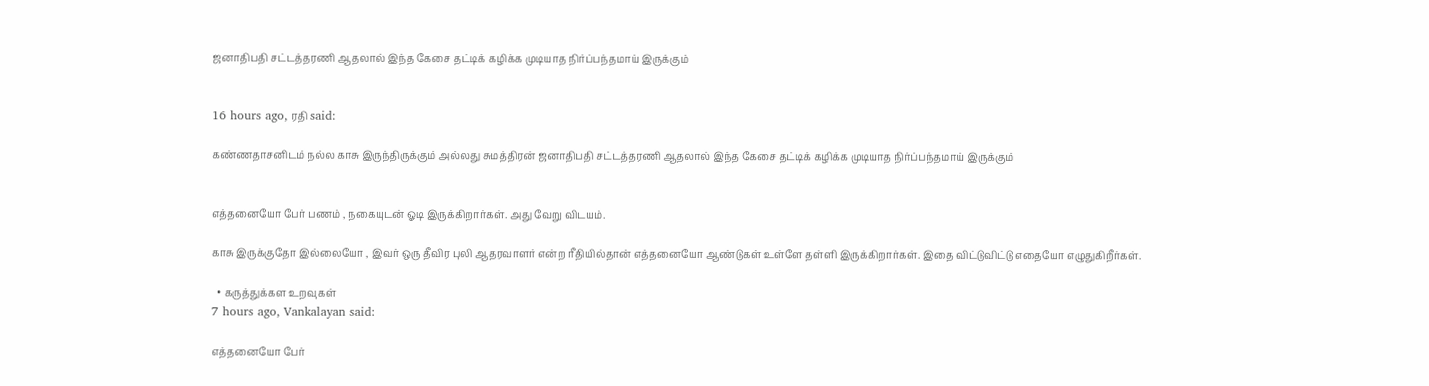ஜனாதிபதி சட்டத்தரணி ஆதலால் இந்த கேசை தட்டிக் கழிக்க முடியாத நிர்ப்பந்தமாய் இருக்கும்


16 hours ago, ரதி said:

கண்ணதாசனிடம் நல்ல காசு இருந்திருக்கும் அல்லது சுமத்திரன் ஜனாதிபதி சட்டத்தரணி ஆதலால் இந்த கேசை தட்டிக் கழிக்க முடியாத நிர்ப்பந்தமாய் இருக்கும்


எத்தனையோ பேர் பணம் , நகையுடன் ஓடி இருக்கிறார்கள். அது வேறு விடயம்.

காசு இருக்குதோ இல்லையோ , இவர் ஒரு தீவிர புலி ஆதரவாளர் என்ற ரீதியில்தான் எத்தனையோ ஆண்டுகள் உள்ளே தள்ளி இருக்கிறார்கள். இதை விட்டுவிட்டு எதையோ எழுதுகிறீர்கள்.

  • கருத்துக்கள உறவுகள்
7 hours ago, Vankalayan said:

எத்தனையோ பேர்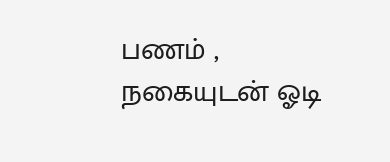பணம் , நகையுடன் ஓடி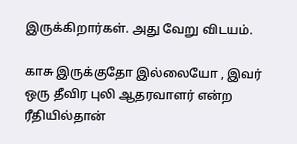இருக்கிறார்கள். அது வேறு விடயம்.

காசு இருக்குதோ இல்லையோ , இவர் ஒரு தீவிர புலி ஆதரவாளர் என்ற ரீதியில்தான்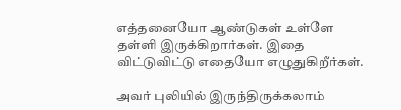எத்தனையோ ஆண்டுகள் உள்ளே தள்ளி இருக்கிறார்கள். இதை விட்டுவிட்டு எதையோ எழுதுகிறீர்கள்.

அவர் புலியில் இருந்திருக்கலாம்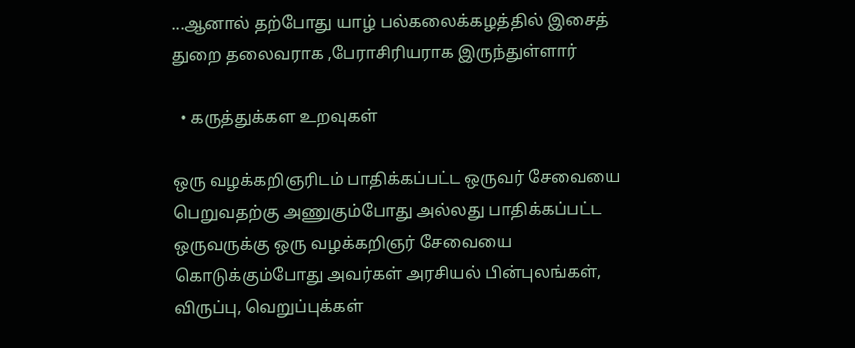...ஆனால் தற்போது யாழ் பல்கலைக்கழத்தில் இசைத் துறை தலைவராக ,பேராசிரியராக இருந்துள்ளார்

  • கருத்துக்கள உறவுகள்

ஒரு வழக்கறிஞரிடம் பாதிக்கப்பட்ட ஒருவர் சேவையை பெறுவதற்கு அணுகும்போது அல்லது பாதிக்கப்பட்ட ஒருவருக்கு ஒரு வழக்கறிஞர் சேவையை கொடுக்கும்போது அவர்கள் அரசியல் பின்புலங்கள், விருப்பு, வெறுப்புக்கள்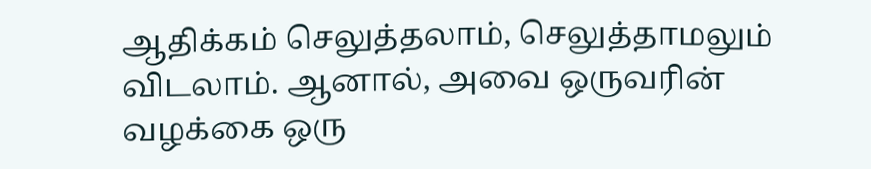ஆதிக்கம் செலுத்தலாம், செலுத்தாமலும் விடலாம். ஆனால், அவை ஒருவரின் வழக்கை ஒரு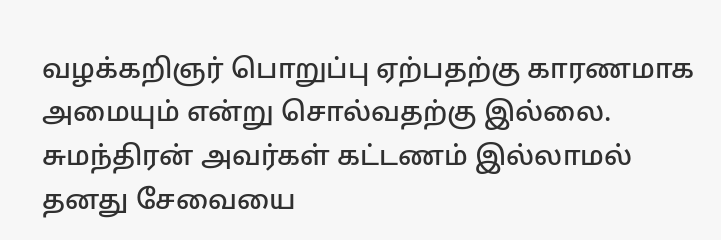வழக்கறிஞர் பொறுப்பு ஏற்பதற்கு காரணமாக அமையும் என்று சொல்வதற்கு இல்லை. சுமந்திரன் அவர்கள் கட்டணம் இல்லாமல் தனது சேவையை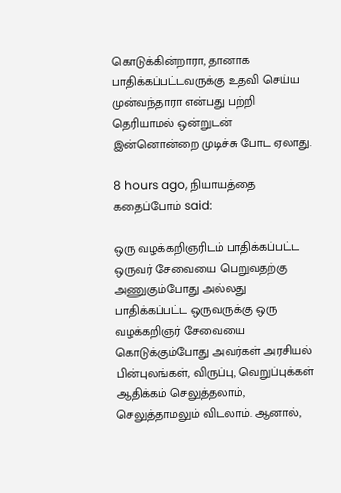கொடுக்கின்றாரா, தானாக பாதிக்கப்பட்டவருக்கு உதவி செய்ய முன்வந்தாரா என்பது பற்றி தெரியாமல் ஒன்றுடன் இன்னொன்றை முடிச்சு போட ஏலாது.

8 hours ago, நியாயத்தை கதைப்போம் said:

ஒரு வழக்கறிஞரிடம் பாதிக்கப்பட்ட ஒருவர் சேவையை பெறுவதற்கு அணுகும்போது அல்லது பாதிக்கப்பட்ட ஒருவருக்கு ஒரு வழக்கறிஞர் சேவையை கொடுக்கும்போது அவர்கள் அரசியல் பின்புலங்கள், விருப்பு, வெறுப்புக்கள் ஆதிக்கம் செலுத்தலாம், செலுத்தாமலும் விடலாம். ஆனால்,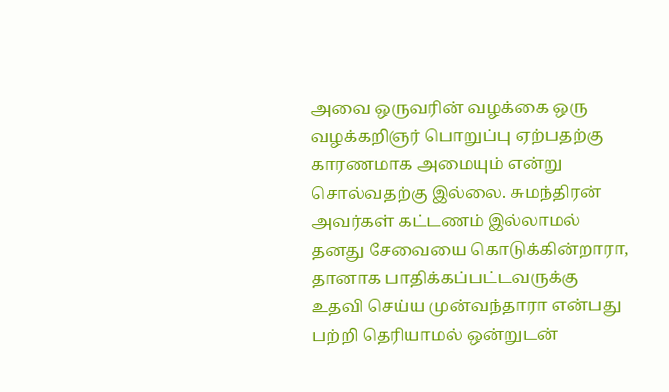அவை ஒருவரின் வழக்கை ஒரு வழக்கறிஞர் பொறுப்பு ஏற்பதற்கு காரணமாக அமையும் என்று சொல்வதற்கு இல்லை. சுமந்திரன் அவர்கள் கட்டணம் இல்லாமல் தனது சேவையை கொடுக்கின்றாரா, தானாக பாதிக்கப்பட்டவருக்கு உதவி செய்ய முன்வந்தாரா என்பது பற்றி தெரியாமல் ஒன்றுடன்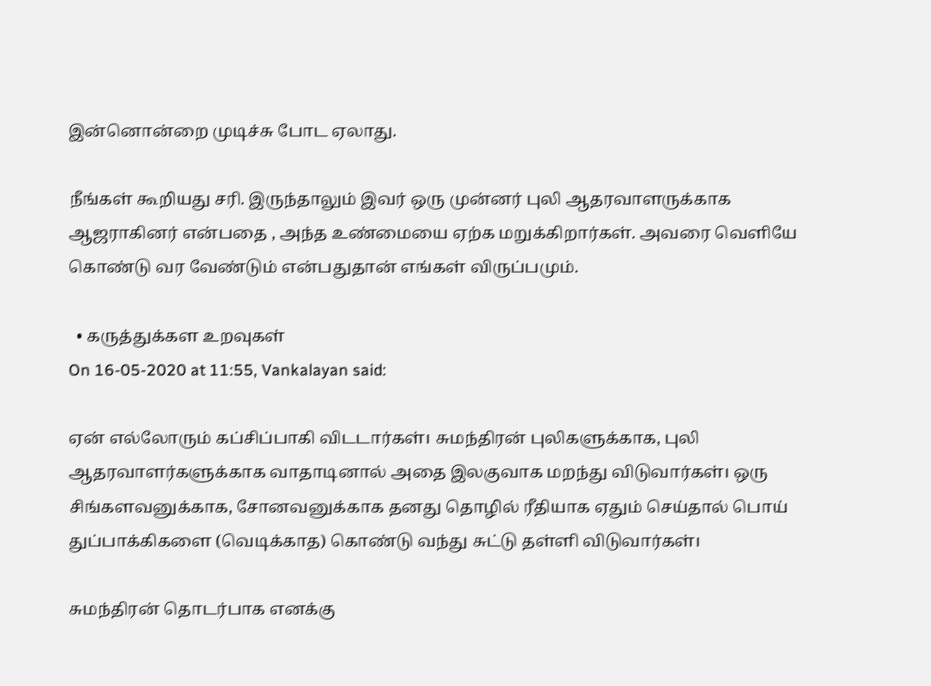இன்னொன்றை முடிச்சு போட ஏலாது.

நீங்கள் கூறியது சரி. இருந்தாலும் இவர் ஒரு முன்னர் புலி ஆதரவாளருக்காக ஆஜராகினர் என்பதை , அந்த உண்மையை ஏற்க மறுக்கிறார்கள். அவரை வெளியே கொண்டு வர வேண்டும் என்பதுதான் எங்கள் விருப்பமும்.

  • கருத்துக்கள உறவுகள்
On 16-05-2020 at 11:55, Vankalayan said:

ஏன் எல்லோரும் கப்சிப்பாகி விடடார்கள்। சுமந்திரன் புலிகளுக்காக, புலி ஆதரவாளர்களுக்காக வாதாடினால் அதை இலகுவாக மறந்து விடுவார்கள்। ஒரு சிங்களவனுக்காக, சோனவனுக்காக தனது தொழில் ரீதியாக ஏதும் செய்தால் பொய் துப்பாக்கிகளை (வெடிக்காத) கொண்டு வந்து சுட்டு தள்ளி விடுவார்கள்।

சுமந்திரன் தொடர்பாக எனக்கு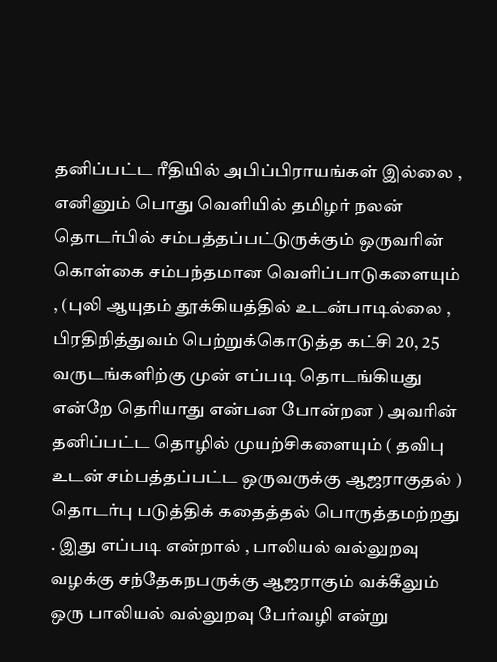தனிப்பட்ட ரீதியில் அபிப்பிராயங்கள் இல்லை , எனினும் பொது வெளியில் தமிழர் நலன் தொடர்பில் சம்பத்தப்பட்டுருக்கும் ஒருவரின் கொள்கை சம்பந்தமான வெளிப்பாடுகளையும் , (புலி ஆயுதம் தூக்கியத்தில் உடன்பாடில்லை , பிரதிநித்துவம் பெற்றுக்கொடுத்த கட்சி 20, 25  வருடங்களிற்கு முன் எப்படி தொடங்கியது என்றே தெரியாது என்பன போன்றன ) அவரின் தனிப்பட்ட தொழில் முயற்சிகளையும் ( தவிபு உடன் சம்பத்தப்பட்ட ஒருவருக்கு ஆஜராகுதல் )  தொடர்பு படுத்திக் கதைத்தல் பொருத்தமற்றது . இது எப்படி என்றால் , பாலியல் வல்லுறவு வழக்கு சந்தேகநபருக்கு ஆஜராகும் வக்கீலும் ஒரு பாலியல் வல்லுறவு பேர்வழி என்று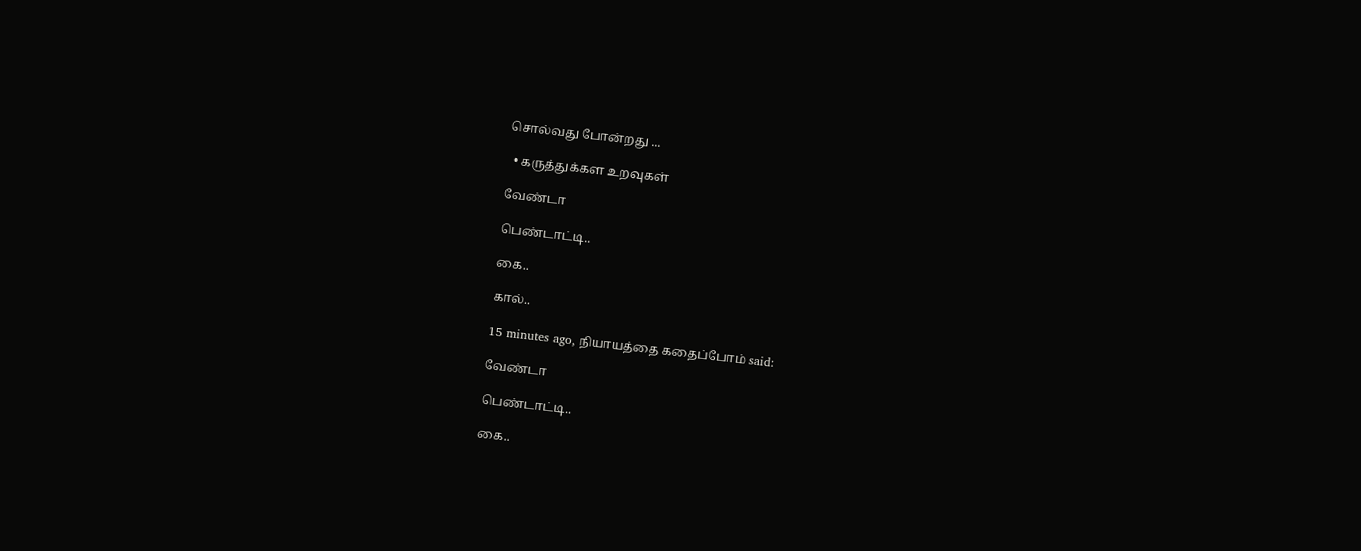சொல்வது போன்றது ...

  • கருத்துக்கள உறவுகள்

வேண்டா

பெண்டாட்டி..

கை..

கால்..

15 minutes ago, நியாயத்தை கதைப்போம் said:

வேண்டா

பெண்டாட்டி..

கை..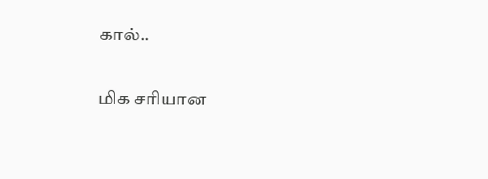கால்..

மிக சரியான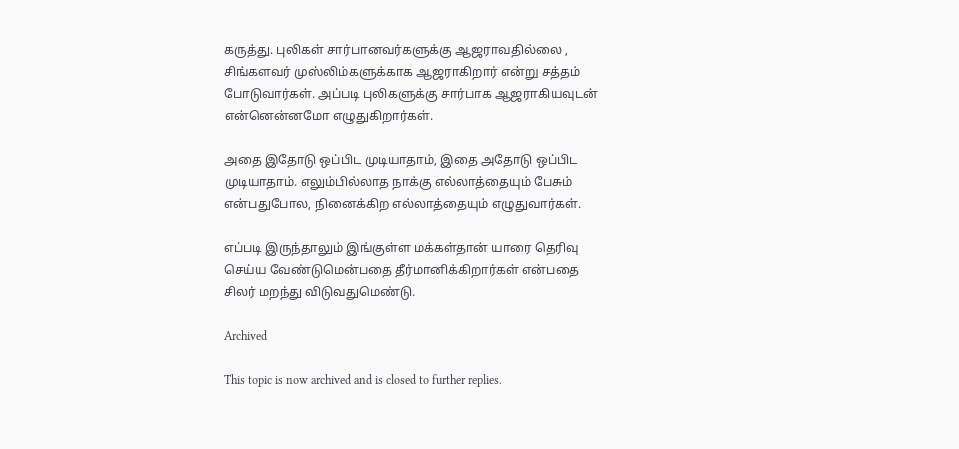கருத்து. புலிகள் சார்பானவர்களுக்கு ஆஜராவதில்லை , சிங்களவர் முஸ்லிம்களுக்காக ஆஜராகிறார் என்று சத்தம் போடுவார்கள். அப்படி புலிகளுக்கு சார்பாக ஆஜராகியவுடன் என்னென்னமோ எழுதுகிறார்கள்.

அதை இதோடு ஒப்பிட முடியாதாம், இதை அதோடு ஒப்பிட முடியாதாம். எலும்பில்லாத நாக்கு எல்லாத்தையும் பேசும் என்பதுபோல, நினைக்கிற எல்லாத்தையும் எழுதுவார்கள்.

எப்படி இருந்தாலும் இங்குள்ள மக்கள்தான் யாரை தெரிவு செய்ய வேண்டுமென்பதை தீர்மானிக்கிறார்கள் என்பதை சிலர் மறந்து விடுவதுமெண்டு.

Archived

This topic is now archived and is closed to further replies.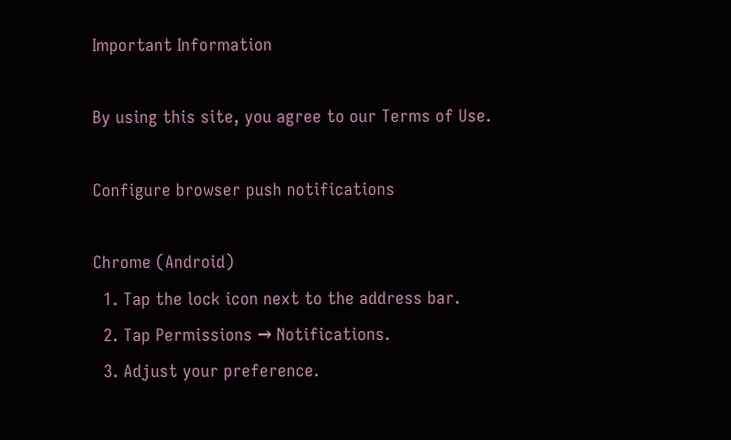Important Information

By using this site, you agree to our Terms of Use.

Configure browser push notifications

Chrome (Android)
  1. Tap the lock icon next to the address bar.
  2. Tap Permissions → Notifications.
  3. Adjust your preference.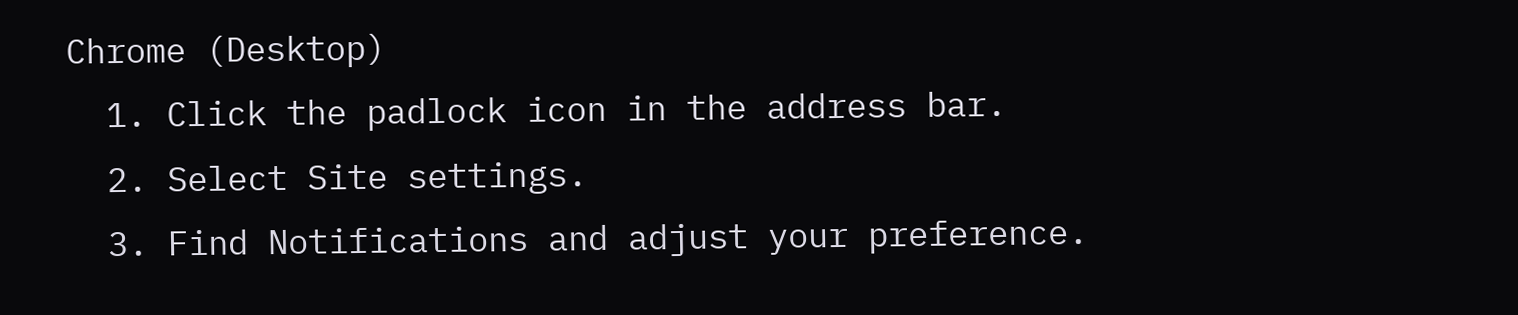Chrome (Desktop)
  1. Click the padlock icon in the address bar.
  2. Select Site settings.
  3. Find Notifications and adjust your preference.